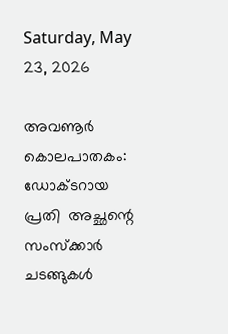Saturday, May 23, 2026

അവണൂർ കൊലപാതകം: ഡോക്ടറായ പ്രതി  അച്ഛന്റെ സംസ്ക്കാർ ചടങ്ങുകൾ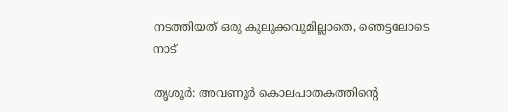നടത്തിയത് ഒരു കുലുക്കവുമില്ലാതെ, ഞെട്ടലോടെ നാട്

തൃശൂർ: അവണൂർ കൊലപാതകത്തിന്‍റെ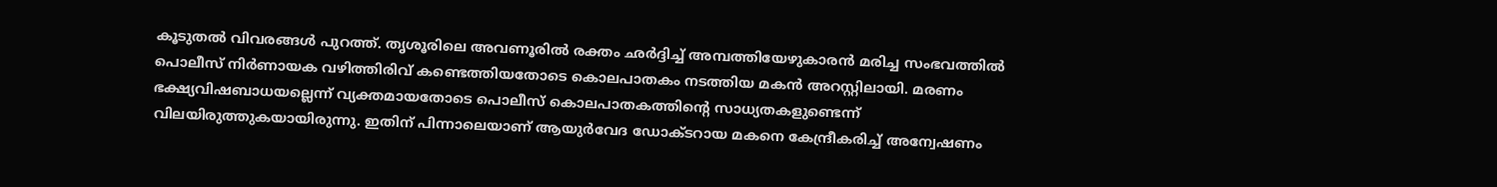കൂടുതൽ വിവരങ്ങൾ പുറത്ത്. തൃശൂരിലെ അവണൂരിൽ രക്തം ഛർദ്ദിച്ച് അമ്പത്തിയേഴുകാരൻ മരിച്ച സംഭവത്തിൽ പൊലീസ് നിർണായക വഴിത്തിരിവ് കണ്ടെത്തിയതോടെ കൊലപാതകം നടത്തിയ മകൻ അറസ്റ്റിലായി. മരണം ഭക്ഷ്യവിഷബാധയല്ലെന്ന് വ്യക്തമായതോടെ പൊലീസ് കൊലപാതകത്തിന്‍റെ സാധ്യതകളുണ്ടെന്ന് വിലയിരുത്തുകയായിരുന്നു. ഇതിന് പിന്നാലെയാണ് ആയുർവേദ ഡോക്ടറായ മകനെ കേന്ദ്രീകരിച്ച് അന്വേഷണം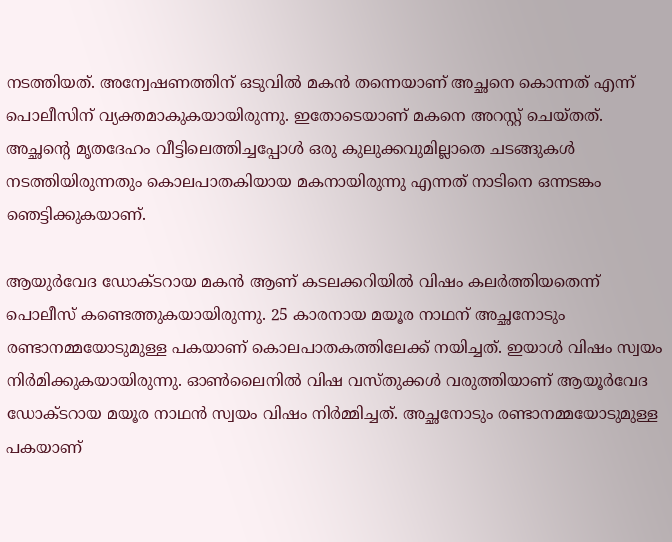നടത്തിയത്. അന്വേഷണത്തിന് ഒടുവിൽ മകൻ തന്നെയാണ് അച്ഛനെ കൊന്നത് എന്ന് പൊലീസിന് വ്യക്തമാകുകയായിരുന്നു. ഇതോടെയാണ് മകനെ അറസ്റ്റ് ചെയ്തത്. അച്ഛന്‍റെ മൃതദേഹം വീട്ടിലെത്തിച്ചപ്പോൾ ഒരു കുലുക്കവുമില്ലാതെ ചടങ്ങുകൾ നടത്തിയിരുന്നതും കൊലപാതകിയായ മകനായിരുന്നു എന്നത് നാടിനെ ഒന്നടങ്കം ഞെട്ടിക്കുകയാണ്.

ആയുർവേദ ഡോക്ടറായ മകൻ ആണ് കടലക്കറിയിൽ വിഷം കലർത്തിയതെന്ന് പൊലീസ് കണ്ടെത്തുകയായിരുന്നു. 25 കാരനായ മയൂര നാഥന് അച്ഛനോടും രണ്ടാനമ്മയോടുമുള്ള പകയാണ് കൊലപാതകത്തിലേക്ക് നയിച്ചത്. ഇയാൾ വിഷം സ്വയം നിർമിക്കുകയായിരുന്നു. ഓൺലൈനിൽ വിഷ വസ്തുക്കൾ വരുത്തിയാണ് ആയൂർവേദ ഡോക്ടറായ മയൂര നാഥൻ സ്വയം വിഷം നിർമ്മിച്ചത്. അച്ഛനോടും രണ്ടാനമ്മയോടുമുള്ള പകയാണ്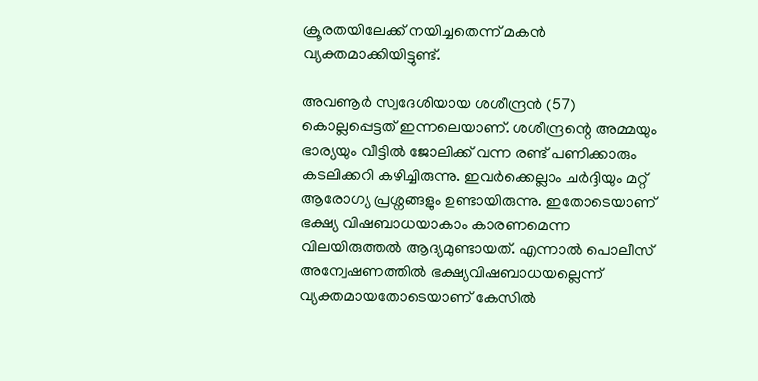ക്രൂരതയിലേക്ക് നയിച്ചതെന്ന് മകൻ വ്യക്തമാക്കിയിട്ടുണ്ട്.

അവണൂർ സ്വദേശിയായ ശശീന്ദ്രൻ (57) കൊല്ലപ്പെട്ടത് ഇന്നലെയാണ്. ശശീന്ദ്രന്റെ അമ്മയും ഭാര്യയും വീട്ടിൽ ജോലിക്ക് വന്ന രണ്ട് പണിക്കാരും കടലിക്കറി കഴിച്ചിരുന്നു. ഇവർക്കെല്ലാം ചർദ്ദിയും മറ്റ് ആരോഗ്യ പ്രശ്നങ്ങളും ഉണ്ടായിരുന്നു. ഇതോടെയാണ് ഭക്ഷ്യ വിഷബാധയാകാം കാരണമെന്ന വിലയിരുത്തൽ ആദ്യമുണ്ടായത്. എന്നാൽ പൊലീസ് അന്വേഷണത്തിൽ ഭക്ഷ്യവിഷബാധയല്ലെന്ന് വ്യക്തമായതോടെയാണ് കേസിൽ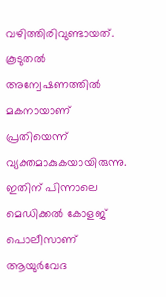വഴിത്തിരിവുണ്ടായത്. കൂടുതൽ അന്വേഷണത്തിൽ മകനായാണ് പ്രതിയെന്ന് വ്യക്തമാകുകയായിരുന്നു. ഇതിന് പിന്നാലെ മെഡിക്കൽ കോളജ് പൊലീസാണ് ആയുർവേദ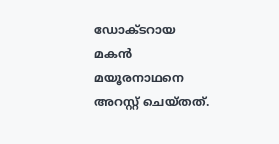ഡോക്ടറായ മകൻ മയൂരനാഥനെ അറസ്റ്റ് ചെയ്തത്.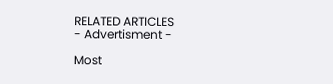RELATED ARTICLES
- Advertisment -

Most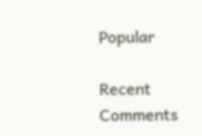Popular

Recent Comments